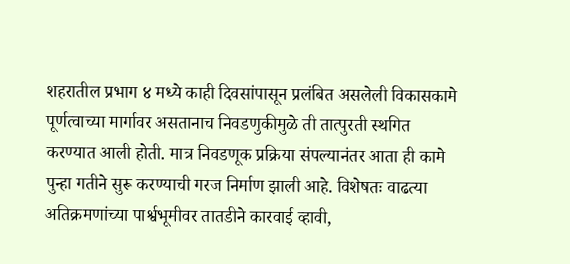शहरातील प्रभाग ४ मध्ये काही दिवसांपासून प्रलंबित असलेली विकासकामे पूर्णत्वाच्या मार्गावर असतानाच निवडणुकीमुळे ती तात्पुरती स्थगित करण्यात आली होती. मात्र निवडणूक प्रक्रिया संपल्यानंतर आता ही कामे पुन्हा गतीने सुरू करण्याची गरज निर्माण झाली आहे. विशेषतः वाढत्या अतिक्रमणांच्या पार्श्वभूमीवर तातडीने कारवाई व्हावी,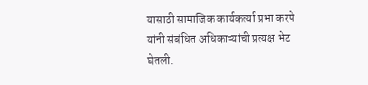यासाठी सामाजिक कार्यकर्त्या प्रभा करपे यांनी संबंधित अधिकाऱ्यांची प्रत्यक्ष भेट घेतली.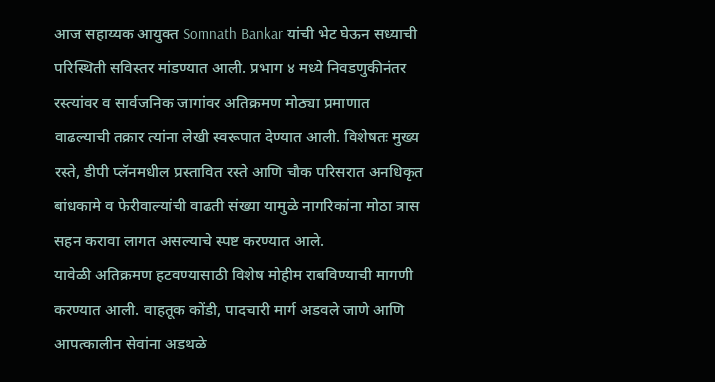आज सहाय्यक आयुक्त Somnath Bankar यांची भेट घेऊन सध्याची परिस्थिती सविस्तर मांडण्यात आली. प्रभाग ४ मध्ये निवडणुकीनंतर रस्त्यांवर व सार्वजनिक जागांवर अतिक्रमण मोठ्या प्रमाणात वाढल्याची तक्रार त्यांना लेखी स्वरूपात देण्यात आली. विशेषतः मुख्य रस्ते, डीपी प्लॅनमधील प्रस्तावित रस्ते आणि चौक परिसरात अनधिकृत बांधकामे व फेरीवाल्यांची वाढती संख्या यामुळे नागरिकांना मोठा त्रास सहन करावा लागत असल्याचे स्पष्ट करण्यात आले.
यावेळी अतिक्रमण हटवण्यासाठी विशेष मोहीम राबविण्याची मागणी करण्यात आली. वाहतूक कोंडी, पादचारी मार्ग अडवले जाणे आणि आपत्कालीन सेवांना अडथळे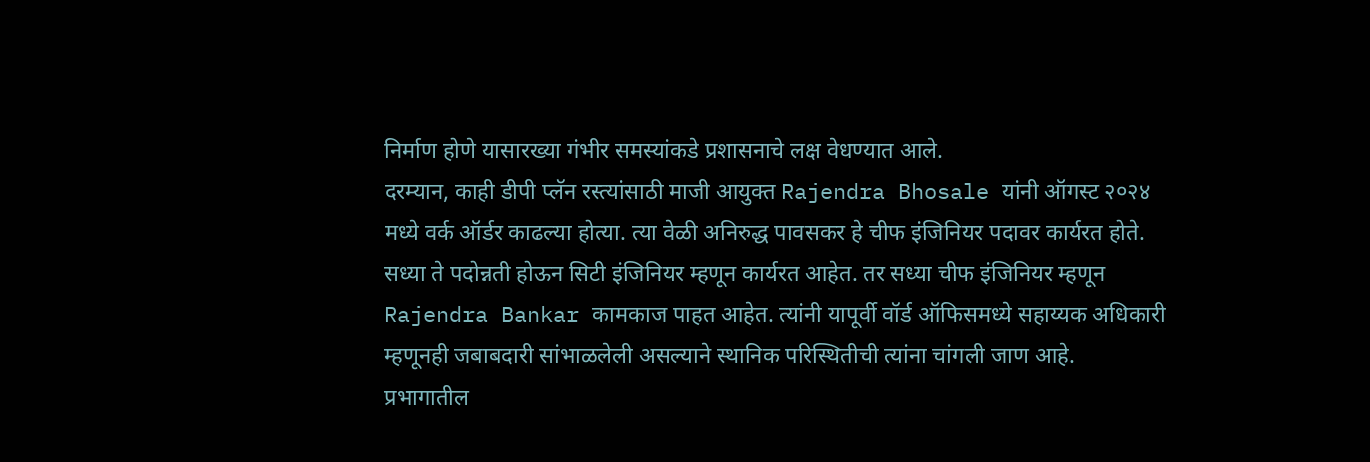निर्माण होणे यासारख्या गंभीर समस्यांकडे प्रशासनाचे लक्ष वेधण्यात आले.
दरम्यान, काही डीपी प्लॅन रस्त्यांसाठी माजी आयुक्त Rajendra Bhosale यांनी ऑगस्ट २०२४ मध्ये वर्क ऑर्डर काढल्या होत्या. त्या वेळी अनिरुद्ध पावसकर हे चीफ इंजिनियर पदावर कार्यरत होते. सध्या ते पदोन्नती होऊन सिटी इंजिनियर म्हणून कार्यरत आहेत. तर सध्या चीफ इंजिनियर म्हणून Rajendra Bankar कामकाज पाहत आहेत. त्यांनी यापूर्वी वॉर्ड ऑफिसमध्ये सहाय्यक अधिकारी म्हणूनही जबाबदारी सांभाळलेली असल्याने स्थानिक परिस्थितीची त्यांना चांगली जाण आहे.
प्रभागातील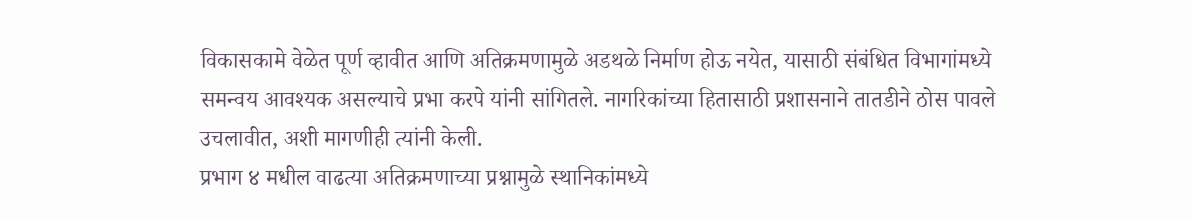विकासकामे वेळेत पूर्ण व्हावीत आणि अतिक्रमणामुळे अडथळे निर्माण होऊ नयेत, यासाठी संबंधित विभागांमध्ये समन्वय आवश्यक असल्याचे प्रभा करपे यांनी सांगितले. नागरिकांच्या हितासाठी प्रशासनाने तातडीने ठोस पावले उचलावीत, अशी मागणीही त्यांनी केली.
प्रभाग ४ मधील वाढत्या अतिक्रमणाच्या प्रश्नामुळे स्थानिकांमध्ये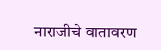नाराजीचे वातावरण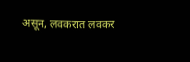असून, लवकरात लवकर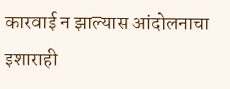कारवाई न झाल्यास आंदोलनाचा इशाराही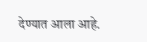देण्यात आला आहे.